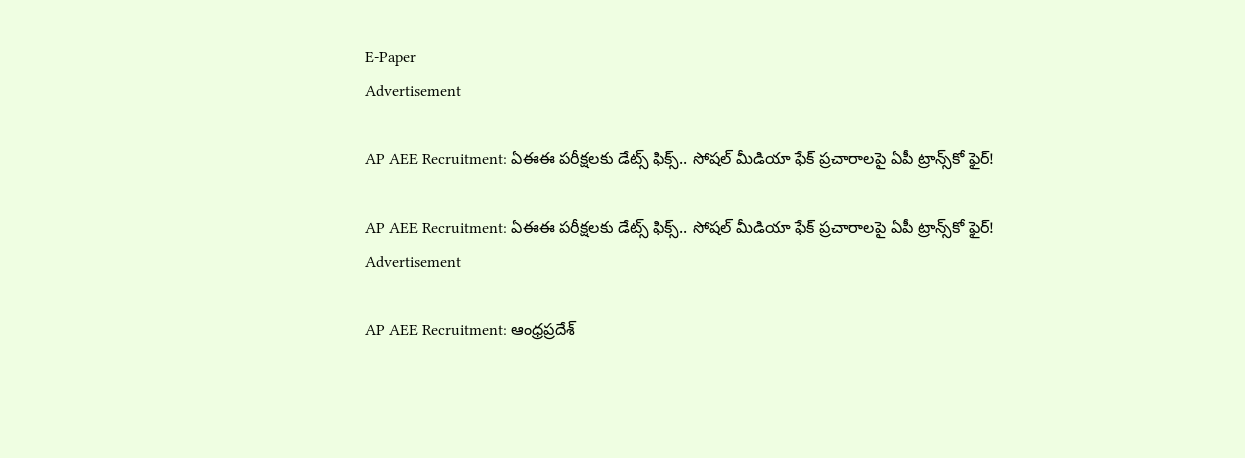E-Paper
Advertisement

AP AEE Recruitment: ఏఈఈ పరీక్షలకు డేట్స్ ఫిక్స్.. సోషల్ మీడియా ఫేక్ ప్రచారాలపై ఏపీ ట్రాన్స్‌కో ఫైర్!

AP AEE Recruitment: ఏఈఈ పరీక్షలకు డేట్స్ ఫిక్స్.. సోషల్ మీడియా ఫేక్ ప్రచారాలపై ఏపీ ట్రాన్స్‌కో ఫైర్!
Advertisement

AP AEE Recruitment: ఆంధ్రప్రదేశ్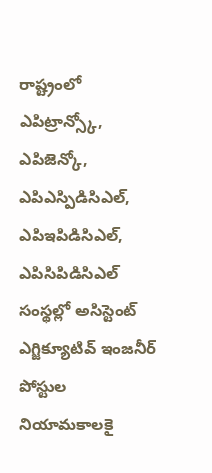రాష్ట్రంలో ఎపిట్రాన్స్కో, ఎపిజెన్కో, ఎపిఎస్పిడిసిఎల్, ఎపిఇపిడిసిఎల్, ఎపిసిపిడిసిఎల్ సంస్థల్లో అసిస్టెంట్ ఎగ్జిక్యూటివ్ ఇంజనీర్ పోస్టుల నియామకాలకై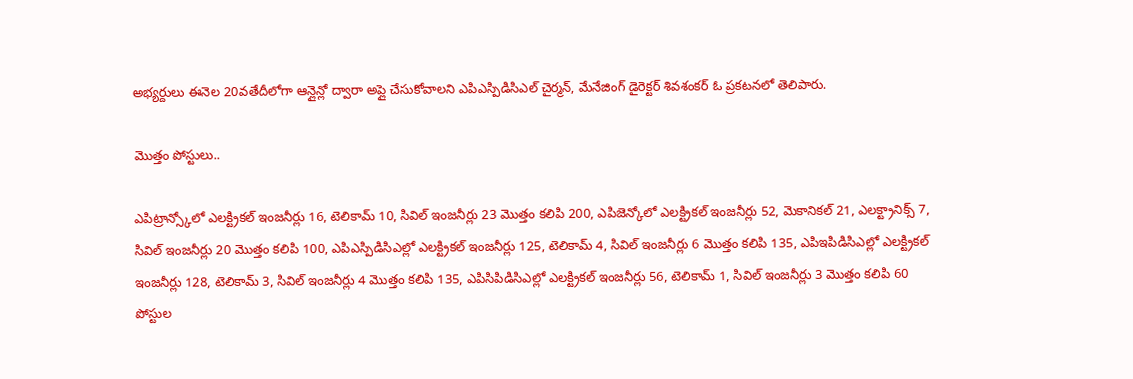అభ్యర్దులు ఈనెల 20వతేదీలోగా ఆన్లైన్లో ద్వారా అప్లై చేసుకోవాలని ఎపిఎస్పిడిసిఎల్ చైర్మన్, మేనేజింగ్ డైరెక్టర్ శివశంకర్ ఓ ప్రకటనలో తెలిపారు.

మొత్తం పోస్టులు..

ఎపిట్రాన్స్కోలో ఎలక్ట్రికల్ ఇంజనీర్లు 16, టెలికామ్ 10, సివిల్ ఇంజనీర్లు 23 మొత్తం కలిపి 200, ఎపిజెన్కోలో ఎలక్ట్రికల్ ఇంజనీర్లు 52, మెకానికల్ 21, ఎలక్ట్రానిక్స్ 7, సివిల్ ఇంజనీర్లు 20 మొత్తం కలిపి 100, ఎపిఎస్పిడిసిఎల్లో ఎలక్ట్రికల్ ఇంజనీర్లు 125, టెలికామ్ 4, సివిల్ ఇంజనీర్లు 6 మొత్తం కలిపి 135, ఎపిఇపిడిసిఎల్లో ఎలక్ట్రికల్ ఇంజనీర్లు 128, టెలికామ్ 3, సివిల్ ఇంజనీర్లు 4 మొత్తం కలిపి 135, ఎపిసిపిడిసిఎల్లో ఎలక్ట్రికల్ ఇంజనీర్లు 56, టెలికామ్ 1, సివిల్ ఇంజనీర్లు 3 మొత్తం కలిపి 60 పోస్టుల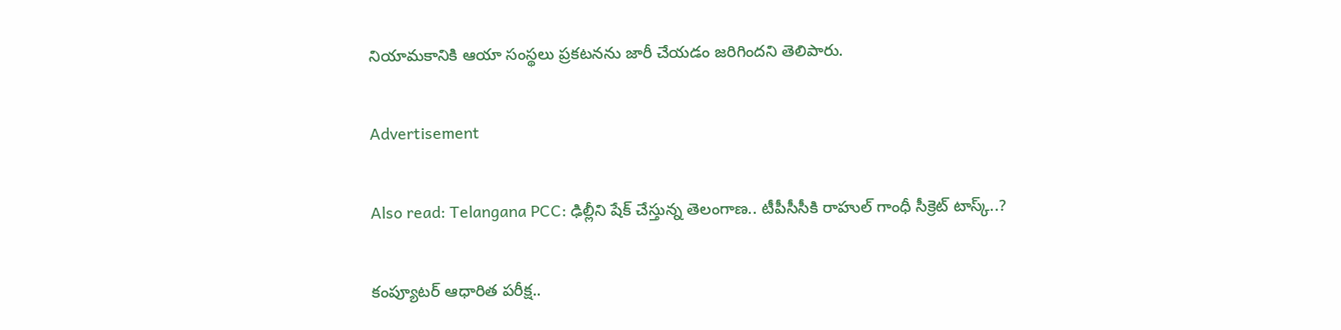నియామకానికి ఆయా సంస్థలు ప్రకటనను జారీ చేయడం జరిగిందని తెలిపారు.

Advertisement

Also read: Telangana PCC: ఢిల్లీని షేక్ చేస్తున్న తెలంగాణ.. టీపీసీసీకి రాహుల్ గాంధీ సీక్రెట్ టాస్క్..?

కంప్యూటర్ ఆధారిత పరీక్ష..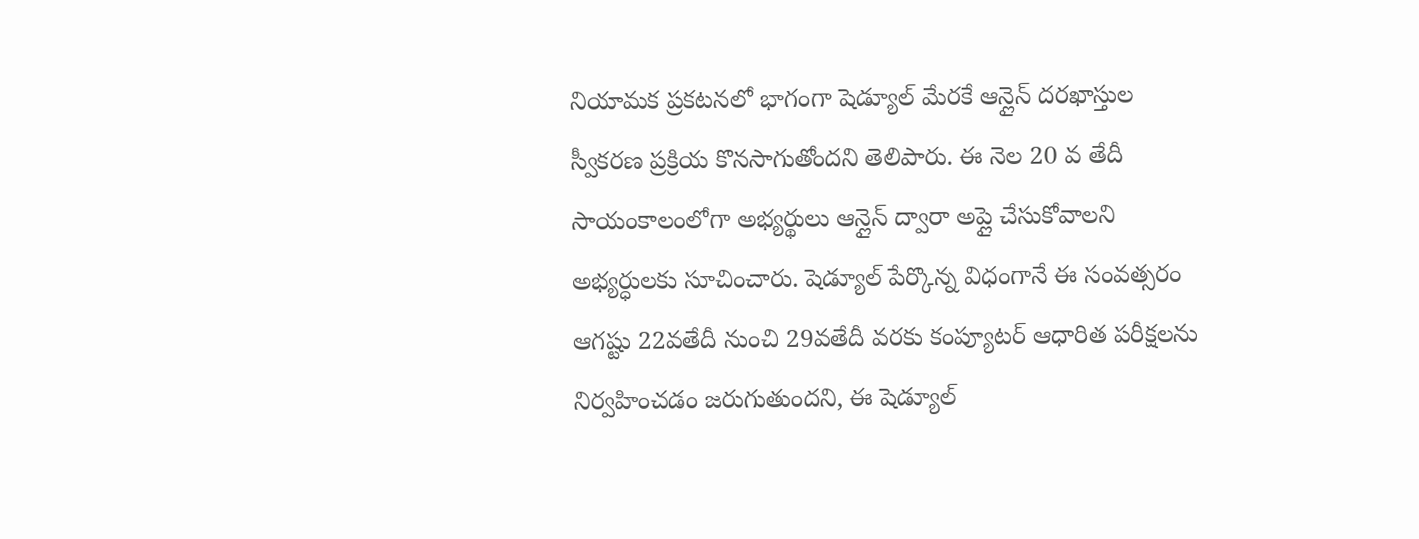నియామక ప్రకటనలో భాగంగా షెడ్యూల్ మేరకే ఆన్లైన్ దరఖాస్తుల స్వీకరణ ప్రక్రియ కొనసాగుతోందని తెలిపారు. ఈ నెల 20 వ తేదీ సాయంకాలంలోగా అభ్యర్థులు ఆన్లైన్ ద్వారా అప్లై చేసుకోవాలని అభ్యర్ధులకు సూచించారు. షెడ్యూల్ పేర్కొన్న విధంగానే ఈ సంవత్సరం ఆగష్టు 22వతేదీ నుంచి 29వతేదీ వరకు కంప్యూటర్ ఆధారిత పరీక్షలను నిర్వహించడం జరుగుతుందని, ఈ షెడ్యూల్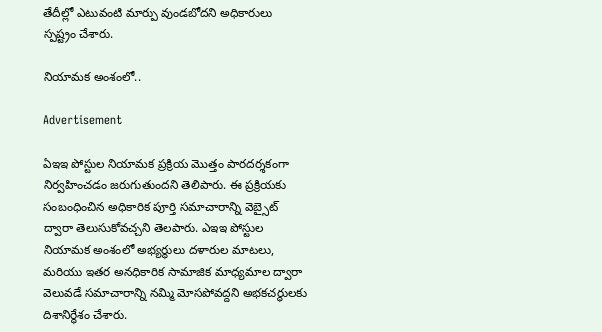తేదీల్లో ఎటువంటి మార్పు వుండబోదని అధికారులు స్పష్ట్రం చేశారు.

నియామక అంశంలో..

Advertisement

ఏఇఇ పోస్టుల నియామక ప్రక్రియ మొత్తం పారదర్శకంగా నిర్వహించడం జరుగుతుందని తెలిపారు. ఈ ప్రక్రియకు సంబంధించిన అధికారిక పూర్తి సమాచారాన్ని వెబ్సైట్ ద్వారా తెలుసుకోవచ్చని తెలపారు. ఎఇఇ పోస్టుల నియామక అంశంలో అభ్యర్థులు దళారుల మాటలు, మరియు ఇతర అనధికారిక సామాజిక మాధ్యమాల ద్వారా వెలువడే సమాచారాన్ని నమ్మి మోసపోవద్దని అభకచర్ధులకు దిశానిర్ధేశం చేశారు.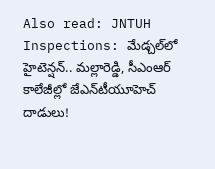Also read: JNTUH Inspections: మేడ్చల్‌లో హైటెన్షన్.. మల్లారెడ్డి, సీఎంఆర్ కాలేజీల్లో జేఎన్‌టీయూహెచ్ దాడులు!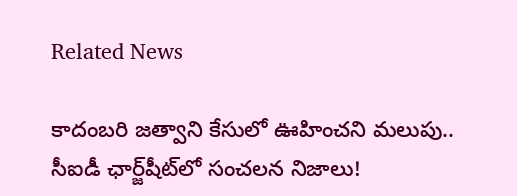Related News

కాదంబరి జత్వాని కేసులో ఊహించని మలుపు.. సీఐడీ ఛార్జ్‌షీట్‌లో సంచలన నిజాలు!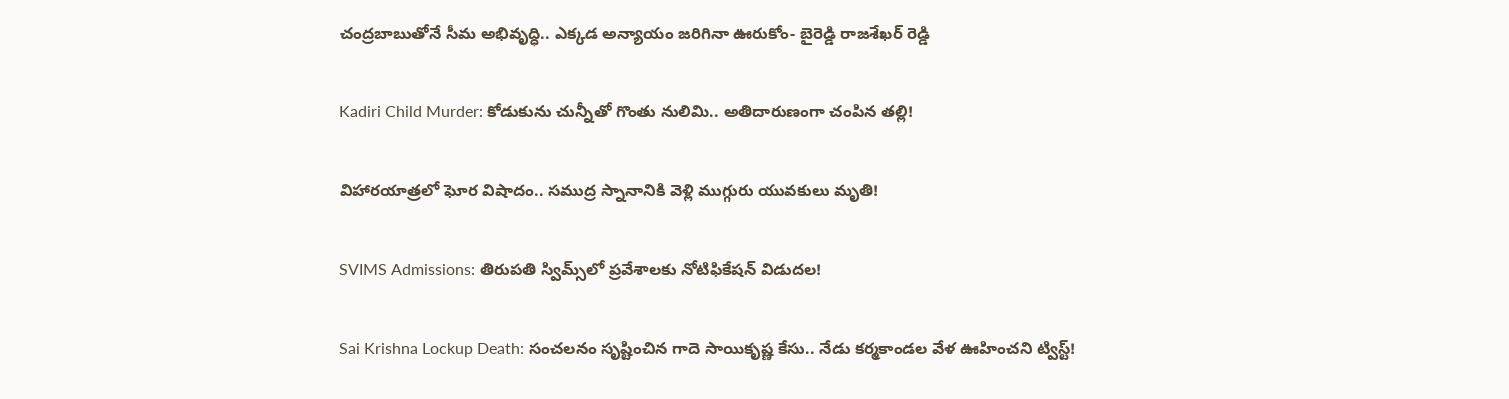చంద్రబాబుతోనే సీమ అభివృద్ధి.. ఎక్కడ అన్యాయం జరిగినా ఊరుకోం- బైరెడ్డి రాజశేఖర్ రెడ్డి

Kadiri Child Murder: కోడుకును చున్నీతో గొంతు నులిమి.. అతిదారుణంగా చంపిన తల్లి!

విహారయాత్రలో ఘోర విషాదం.. సముద్ర స్నానానికి వెళ్లి ముగ్గురు యువకులు మృతి!

SVIMS Admissions: తిరుపతి స్విమ్స్‌లో ప్రవేశాలకు నోటిఫికేషన్ విడుదల!

Sai Krishna Lockup Death: సంచలనం సృష్టించిన గాదె సాయికృష్ణ కేసు.. నేడు కర్మకాండల వేళ ఊహించని ట్విస్ట్!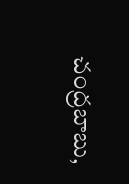చంద్రబాబు,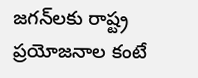జగన్‌లకు రాష్ట్ర ప్రయోజనాల కంటే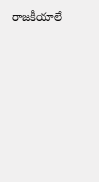రాజకీయాలే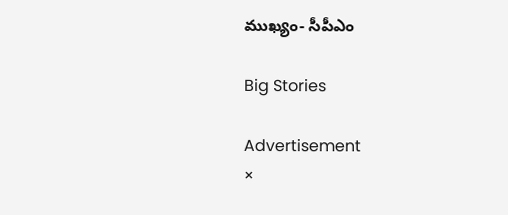ముఖ్యం- సీపీఎం

Big Stories

Advertisement
×